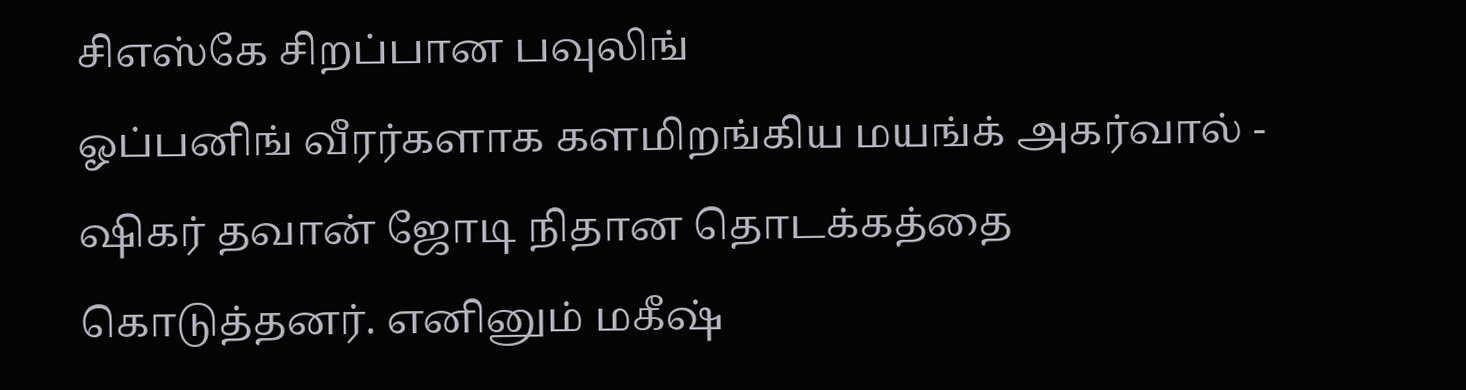சிஎஸ்கே சிறப்பான பவுலிங்
ஓப்பனிங் வீரர்களாக களமிறங்கிய மயங்க் அகர்வால் - ஷிகர் தவான் ஜோடி நிதான தொடக்கத்தை கொடுத்தனர். எனினும் மகீஷ்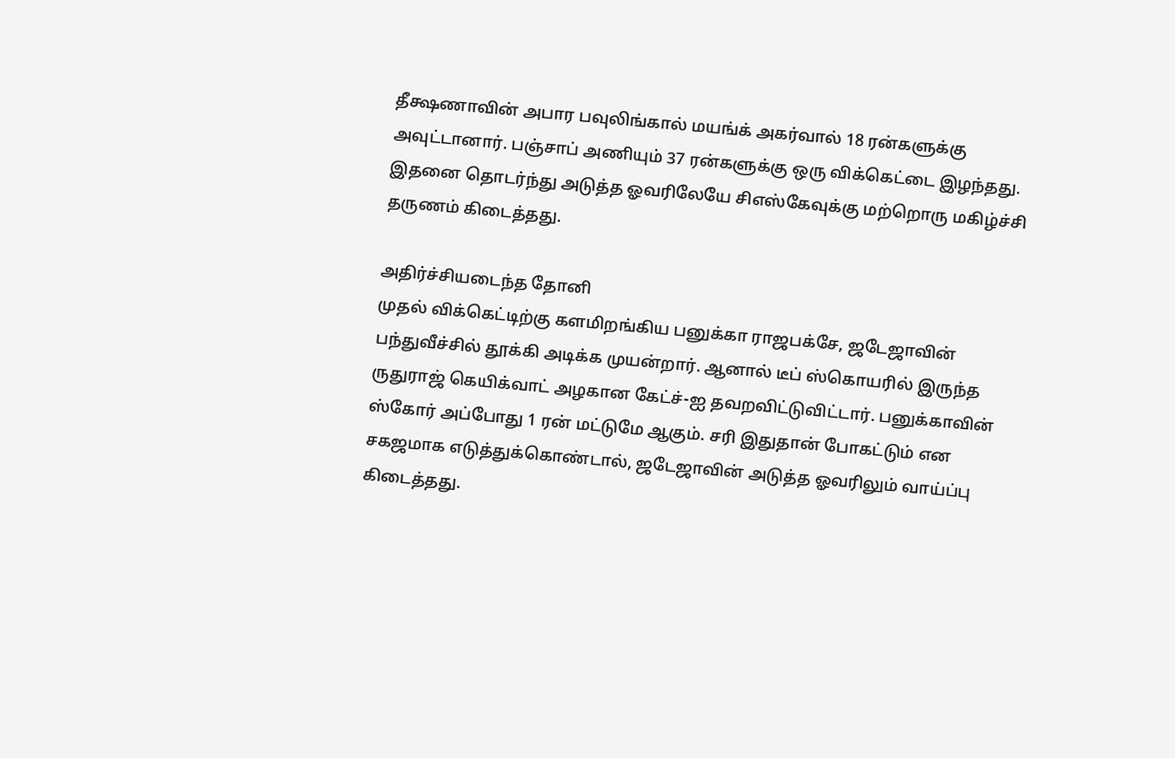தீக்ஷணாவின் அபார பவுலிங்கால் மயங்க் அகர்வால் 18 ரன்களுக்கு அவுட்டானார். பஞ்சாப் அணியும் 37 ரன்களுக்கு ஒரு விக்கெட்டை இழந்தது. இதனை தொடர்ந்து அடுத்த ஓவரிலேயே சிஎஸ்கேவுக்கு மற்றொரு மகிழ்ச்சி தருணம் கிடைத்தது.

அதிர்ச்சியடைந்த தோனி
முதல் விக்கெட்டிற்கு களமிறங்கிய பனுக்கா ராஜபக்சே, ஜடேஜாவின் பந்துவீச்சில் தூக்கி அடிக்க முயன்றார். ஆனால் டீப் ஸ்கொயரில் இருந்த ருதுராஜ் கெயிக்வாட் அழகான கேட்ச்-ஐ தவறவிட்டுவிட்டார். பனுக்காவின் ஸ்கோர் அப்போது 1 ரன் மட்டுமே ஆகும். சரி இதுதான் போகட்டும் என சகஜமாக எடுத்துக்கொண்டால், ஜடேஜாவின் அடுத்த ஓவரிலும் வாய்ப்பு கிடைத்தது.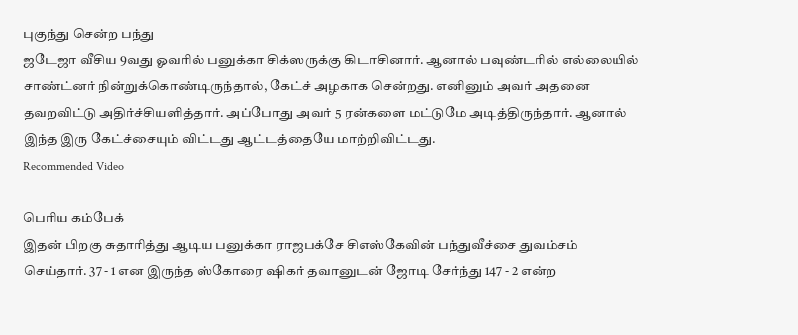புகுந்து சென்ற பந்து
ஜடேஜா வீசிய 9வது ஓவரில் பனுக்கா சிக்ஸருக்கு கிடாசினார். ஆனால் பவுண்டரில் எல்லையில் சாண்ட்னர் நின்றுக்கொண்டிருந்தால், கேட்ச் அழகாக சென்றது. எனினும் அவர் அதனை தவறவிட்டு அதிர்ச்சியளித்தார். அப்போது அவர் 5 ரன்களை மட்டுமே அடித்திருந்தார். ஆனால் இந்த இரு கேட்ச்சையும் விட்டது ஆட்டத்தையே மாற்றிவிட்டது.
Recommended Video

பெரிய கம்பேக்
இதன் பிறகு சுதாரித்து ஆடிய பனுக்கா ராஜபக்சே சிஎஸ்கேவின் பந்துவீச்சை துவம்சம் செய்தார். 37 - 1 என இருந்த ஸ்கோரை ஷிகர் தவானுடன் ஜோடி சேர்ந்து 147 - 2 என்ற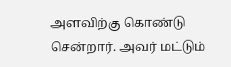அளவிற்கு கொண்டு சென்றார். அவர் மட்டும்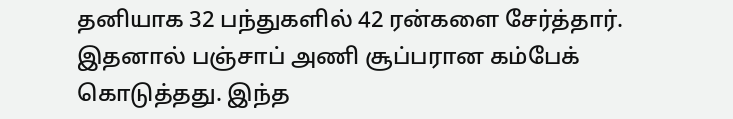தனியாக 32 பந்துகளில் 42 ரன்களை சேர்த்தார். இதனால் பஞ்சாப் அணி சூப்பரான கம்பேக் கொடுத்தது. இந்த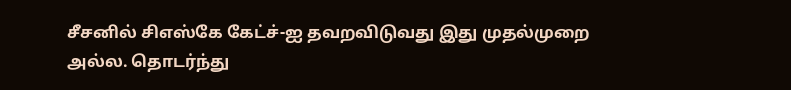சீசனில் சிஎஸ்கே கேட்ச்-ஐ தவறவிடுவது இது முதல்முறை அல்ல. தொடர்ந்து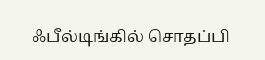ஃபீல்டிங்கில் சொதப்பி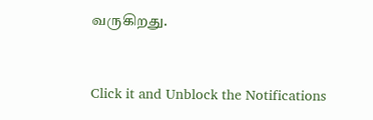வருகிறது.


Click it and Unblock the Notifications